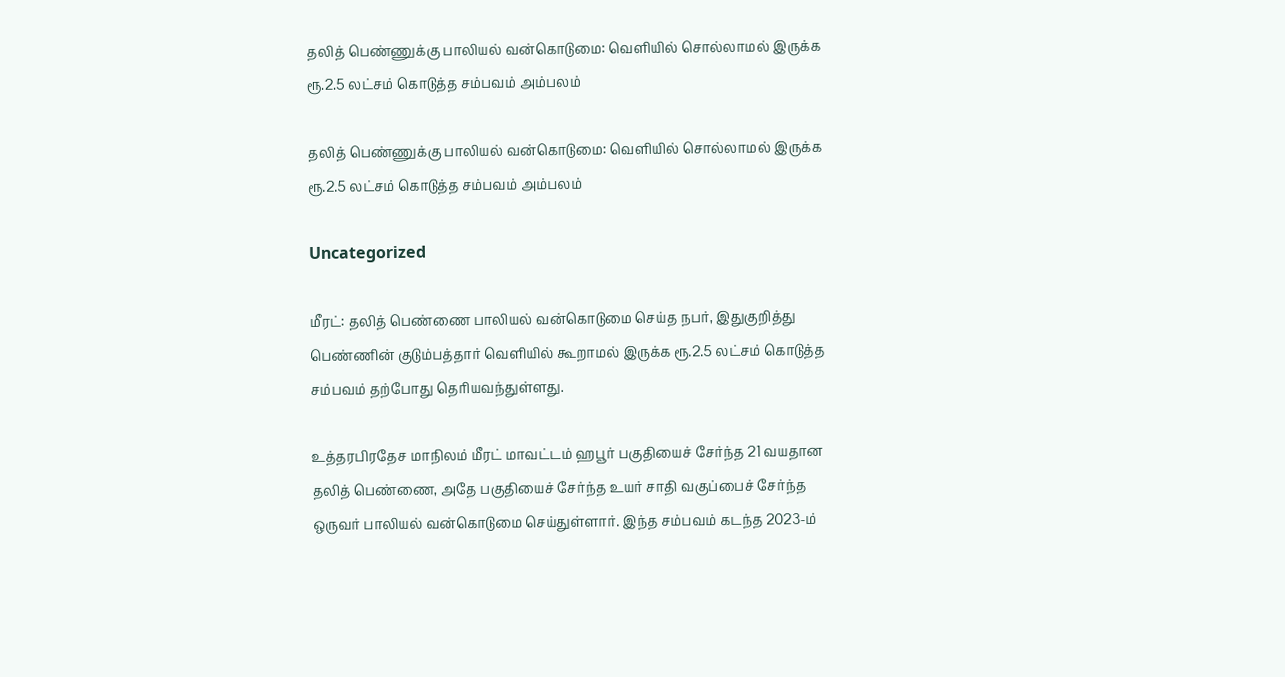தலித் பெண்ணுக்கு பாலியல் வன்கொடுமை: வெளியில் சொல்லாமல் இருக்க ரூ.2.5 லட்சம் கொடுத்த சம்பவம் அம்பலம்

தலித் பெண்ணுக்கு பாலியல் வன்கொடுமை: வெளியில் சொல்லாமல் இருக்க ரூ.2.5 லட்சம் கொடுத்த சம்பவம் அம்பலம்

Uncategorized

மீரட்: தலித் பெண்ணை பாலியல் வன்கொடுமை செய்த நபர், இதுகுறித்து பெண்ணின் குடும்பத்தார் வெளியில் கூறாமல் இருக்க ரூ.2.5 லட்சம் கொடுத்த சம்பவம் தற்போது தெரியவந்துள்ளது.

உத்தரபிரதேச மாநிலம் மீரட் மாவட்டம் ஹபூர் பகுதியைச் சேர்ந்த 21 வயதான தலித் பெண்ணை, அதே பகுதியைச் சேர்ந்த உயர் சாதி வகுப்பைச் சேர்ந்த ஒருவர் பாலியல் வன்கொடுமை செய்துள்ளார். இந்த சம்பவம் கடந்த 2023-ம்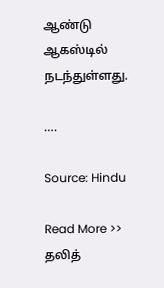ஆண்டு ஆகஸ்டில் நடந்துள்ளது.

….

Source: Hindu

Read More >> தலித்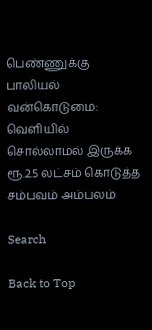பெண்ணுக்கு பாலியல் வன்கொடுமை: வெளியில் சொல்லாமல் இருக்க ரூ.2.5 லட்சம் கொடுத்த சம்பவம் அம்பலம்

Search

Back to Top